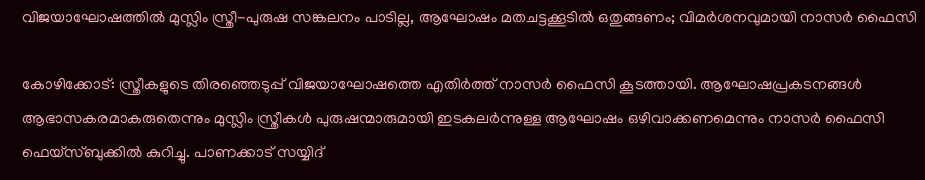വിജയാഘോഷത്തിൽ മുസ്ലിം സ്ത്രീ-പുരുഷ സങ്കലനം പാടില്ല, ആഘോഷം മതചട്ടക്കൂടിൽ ഒതുങ്ങണം; വിമർശനവുമായി നാസർ ഫൈസി

കോഴിക്കോട്: സ്ത്രീകളുടെ തിരഞ്ഞെടുപ്പ് വിജയാഘോഷത്തെ എതിര്‍ത്ത് നാസര്‍ ഫൈസി കൂടത്തായി. ആഘോഷപ്രകടനങ്ങൾ ആഭാസകരമാകരുതെന്നും മുസ്ലിം സ്ത്രീകള്‍ പുരുഷന്മാരുമായി ഇടകലര്‍ന്നുള്ള ആഘോഷം ഒഴിവാക്കണമെന്നും നാസര്‍ ഫൈസി ഫെയ്‌സ്ബുക്കില്‍ കുറിച്ചു. പാണക്കാട് സയ്യിദ്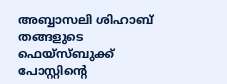അബ്ബാസലി ശിഹാബ് തങ്ങളുടെ ഫെയ്‌സ്ബുക്ക് പോസ്റ്റിന്റെ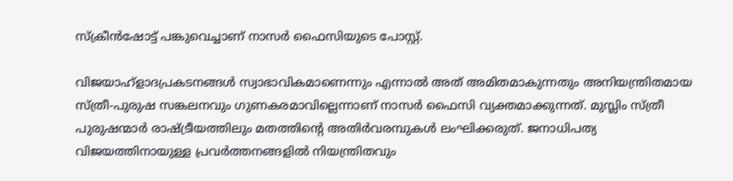സ്‌ക്രീന്‍ഷോട്ട് പങ്കുവെച്ചാണ് നാസര്‍ ഫൈസിയുടെ പോസ്റ്റ്.

വിജയാഹ്ളാദപ്രകടനങ്ങള്‍ സ്വാഭാവികമാണെന്നും എന്നാല്‍ അത് അമിതമാകുന്നതും അനിയന്ത്രിതമായ സ്ത്രീ-പുരുഷ സങ്കലനവും ഗുണകരമാവില്ലെന്നാണ് നാസര്‍ ഫൈസി വ്യക്തമാക്കുന്നത്. മുസ്ലിം സ്ത്രീ പുരുഷന്മാര്‍ രാഷ്ട്രീയത്തിലും മതത്തിന്റെ അതിര്‍വരമ്പുകള്‍ ലംഘിക്കരുത്. ജനാധിപത്യ വിജയത്തിനായുള്ള പ്രവര്‍ത്തനങ്ങളില്‍ നിയന്ത്രിതവും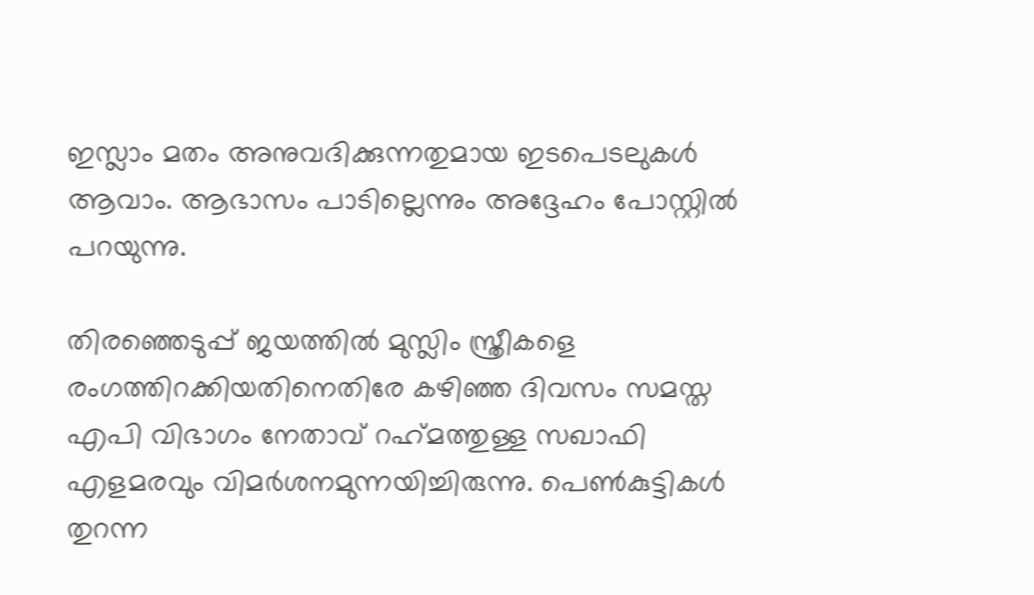ഇസ്ലാം മതം അനുവദിക്കുന്നതുമായ ഇടപെടലുകൾ ആവാം. ആഭാസം പാടില്ലെന്നും അദ്ദേഹം പോസ്റ്റില്‍ പറയുന്നു.

തിരഞ്ഞെടുപ്പ് ജയത്തില്‍ മുസ്ലിം സ്ത്രീകളെ രംഗത്തിറക്കിയതിനെതിരേ കഴിഞ്ഞ ദിവസം സമസ്ത എപി വിഭാഗം നേതാവ് റഹ്‌മത്തുള്ള സഖാഫി എളമരവും വിമര്‍ശനമുന്നയിച്ചിരുന്നു. പെണ്‍കുട്ടികള്‍ തുറന്ന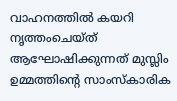വാഹനത്തില്‍ കയറി നൃത്തംചെയ്ത് ആഘോഷിക്കുന്നത് മുസ്ലിം ഉമ്മത്തിന്റെ സാംസ്‌കാരിക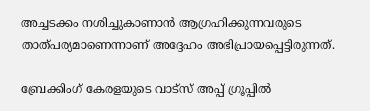അച്ചടക്കം നശിച്ചുകാണാന്‍ ആഗ്രഹിക്കുന്നവരുടെ താത്പര്യമാണെന്നാണ് അദ്ദേഹം അഭിപ്രായപ്പെട്ടിരുന്നത്.

ബ്രേക്കിംഗ് കേരളയുടെ വാട്സ് അപ്പ് ഗ്രൂപ്പിൽ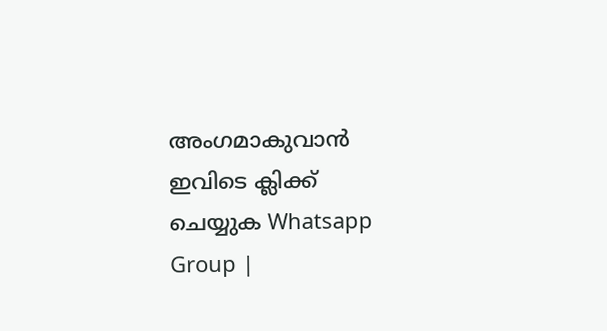അംഗമാകുവാൻ ഇവിടെ ക്ലിക്ക് ചെയ്യുക Whatsapp Group |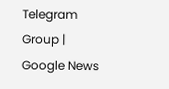Telegram Group | Google News